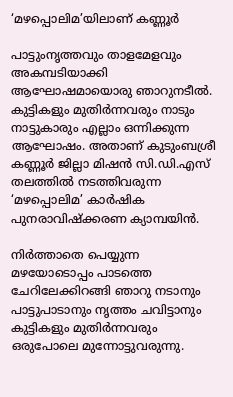‘മഴപ്പൊലിമ’യിലാണ് കണ്ണൂര്‍

പാട്ടുംനൃത്തവും താളമേളവും അകമ്പടിയാക്കി ആഘോഷമായൊരു ഞാറുനടീല്‍. കുട്ടികളും മുതിര്‍ന്നവരും നാടും നാട്ടുകാരും എല്ലാം ഒന്നിക്കുന്ന ആഘോഷം. അതാണ് കുടുംബശ്രീ കണ്ണൂര്‍ ജില്ലാ മിഷന്‍ സി.ഡി.എസ് തലത്തില്‍ നടത്തിവരുന്ന ‘മഴപ്പൊലിമ’ കാര്‍ഷിക പുനരാവിഷ്‌ക്കരണ ക്യാമ്പയിന്‍.

നിര്‍ത്താതെ പെയ്യുന്ന മഴയോടൊപ്പം പാടത്തെ ചേറിലേക്കിറങ്ങി ഞാറു നടാനും പാട്ടുപാടാനും നൃത്തം ചവിട്ടാനും കുട്ടികളും മുതിര്‍ന്നവരും ഒരുപോലെ മുന്നോട്ടുവരുന്നു.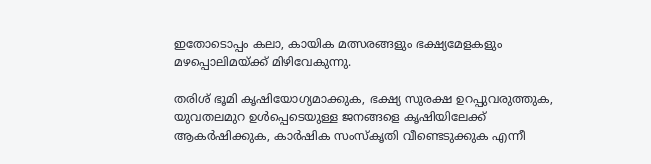ഇതോടൊപ്പം കലാ, കായിക മത്സരങ്ങളും ഭക്ഷ്യമേളകളും മഴപ്പൊലിമയ്ക്ക് മിഴിവേകുന്നു.

തരിശ് ഭൂമി കൃഷിയോഗ്യമാക്കുക, ഭക്ഷ്യ സുരക്ഷ ഉറപ്പുവരുത്തുക, യുവതലമുറ ഉള്‍പ്പെടെയുള്ള ജനങ്ങളെ കൃഷിയിലേക്ക് ആകര്‍ഷിക്കുക, കാര്‍ഷിക സംസ്‌കൃതി വീണ്ടെടുക്കുക എന്നീ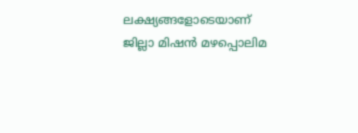ലക്ഷ്യങ്ങളോടെയാണ് ജില്ലാ മിഷന്‍ മഴപ്പൊലിമ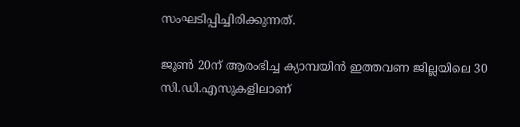സംഘടിപ്പിച്ചിരിക്കുന്നത്.

ജൂണ്‍ 20ന് ആരംഭിച്ച ക്യാമ്പയിന്‍ ഇത്തവണ ജില്ലയിലെ 30 സി.ഡി.എസുകളിലാണ്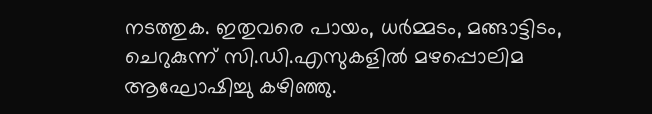നടത്തുക. ഇതുവരെ പായം, ധര്‍മ്മടം, മങ്ങാട്ടിടം, ചെറുകുന്ന് സി.ഡി.എസുകളില്‍ മഴപ്പൊലിമ ആഘോഷിച്ചു കഴിഞ്ഞു.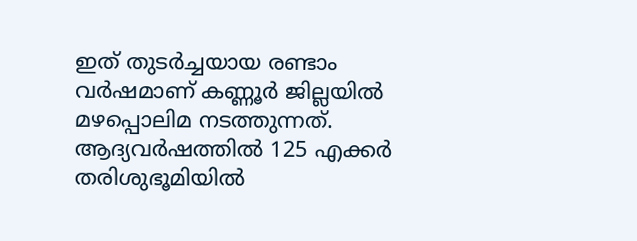ഇത് തുടര്‍ച്ചയായ രണ്ടാം വര്‍ഷമാണ് കണ്ണൂര്‍ ജില്ലയില്‍ മഴപ്പൊലിമ നടത്തുന്നത്. ആദ്യവര്‍ഷത്തില്‍ 125 എക്കര്‍ തരിശുഭൂമിയില്‍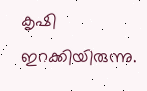കൃഷി ഇറക്കിയിരുന്നു.